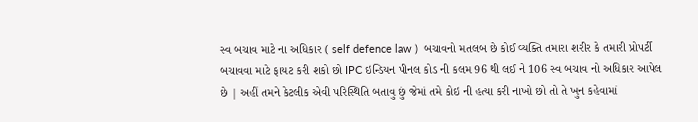સ્વ બચાવ માટે ના અધિકાર ( self defence law )  બચાવનો મતલબ છે કોઈ વ્યક્તિ તમારા શરીર કે તમારી પ્રોપર્ટી બચાવવા માટે ફાયટ કરી શકો છો IPC ઇન્ડિયન પીનલ કોડ ની કલમ 96 થી લઈ ને 106 સ્વ બચાવ નો અધિકાર આપેલ છે | અહીં તમને કેટલીક એવી પરિસ્થિતિ બતાવુ છું જેમાં તમે કોઇ ની હત્યા કરી નાખો છો તો તે ખુન કહેવામાં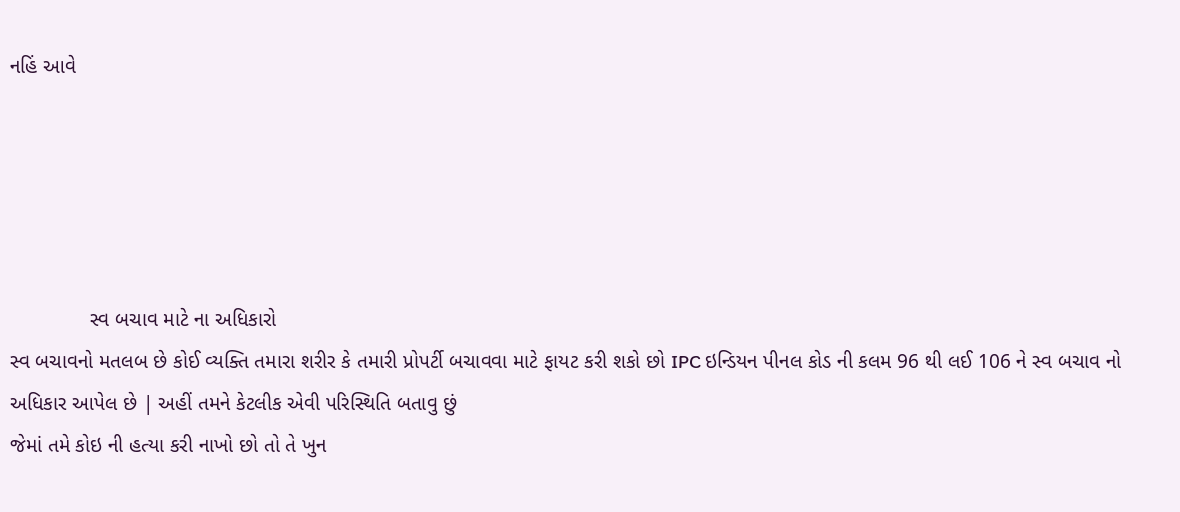નહિં આવે





              સ્વ બચાવ માટે ના અધિકારો
સ્વ બચાવનો મતલબ છે કોઈ વ્યક્તિ તમારા શરીર કે તમારી પ્રોપર્ટી બચાવવા માટે ફાયટ કરી શકો છો IPC ઇન્ડિયન પીનલ કોડ ની કલમ 96 થી લઈ 106 ને સ્વ બચાવ નો અધિકાર આપેલ છે | અહીં તમને કેટલીક એવી પરિસ્થિતિ બતાવુ છું
જેમાં તમે કોઇ ની હત્યા કરી નાખો છો તો તે ખુન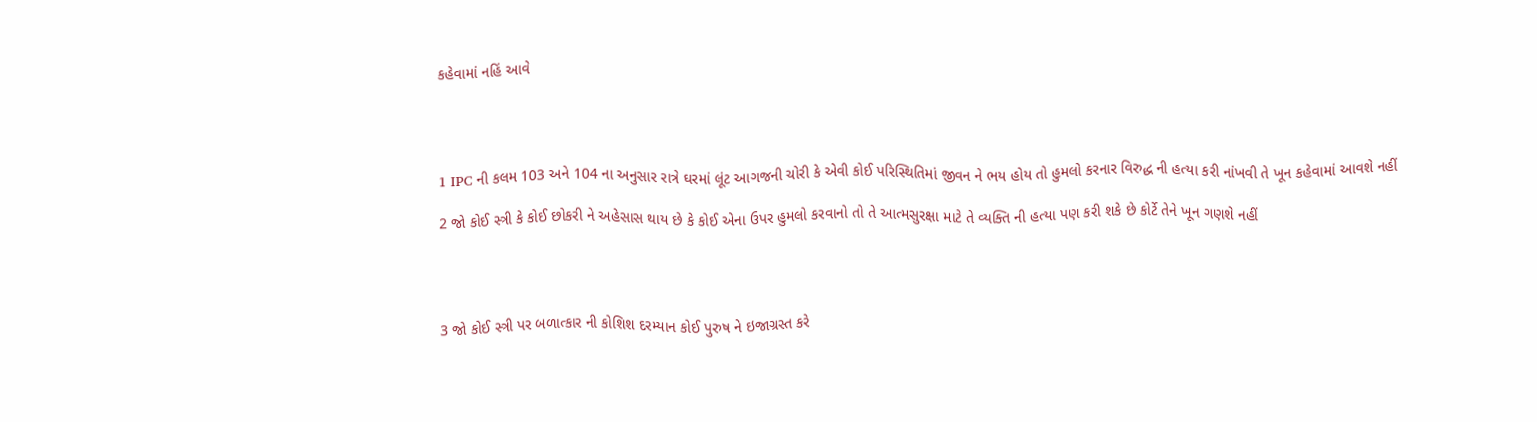કહેવામાં નહિં આવે




1 IPC ની કલમ 103 અને 104 ના અનુસાર રાત્રે ઘરમાં લૂંટ આગજની ચોરી કે એવી કોઈ પરિસ્થિતિમાં જીવન ને ભય હોય તો હુમલો કરનાર વિરુદ્ધ ની હત્યા કરી નાંખવી તે ખૂન કહેવામાં આવશે નહીં

2 જો કોઈ સ્ત્રી કે કોઈ છોકરી ને અહેસાસ થાય છે કે કોઈ એના ઉપર હુમલો કરવાનો તો તે આત્મસુરક્ષા માટે તે વ્યક્તિ ની હત્યા પણ કરી શકે છે કોર્ટે તેને ખૂન ગણશે નહીં




3 જો કોઈ સ્ત્રી પર બળાત્કાર ની કોશિશ દરમ્યાન કોઈ પુરુષ ને ઇજાગ્રસ્ત કરે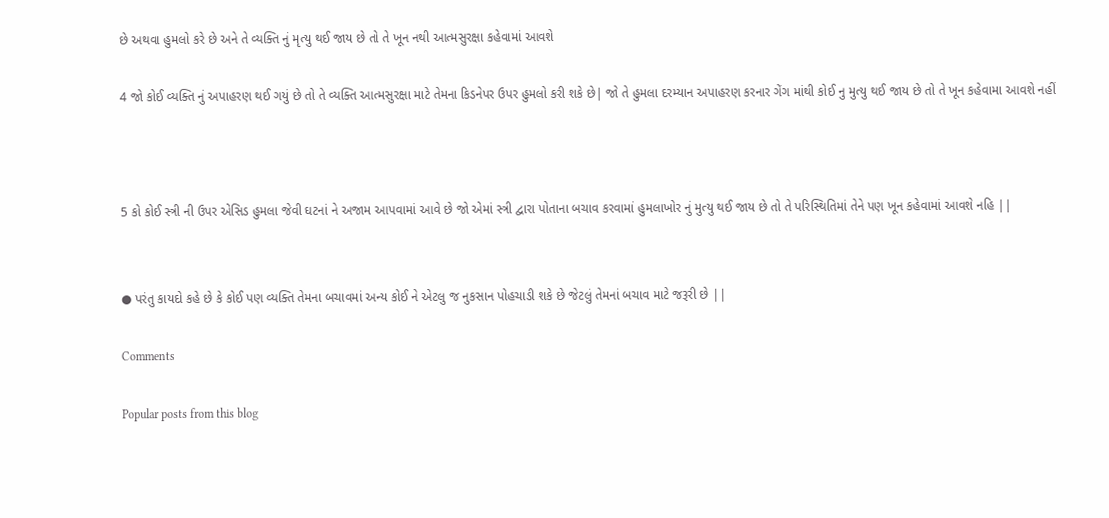છે અથવા હુમલો કરે છે અને તે વ્યક્તિ નું મૃત્યુ થઈ જાય છે તો તે ખૂન નથી આત્મસુરક્ષા કહેવામાં આવશે

4 જો કોઈ વ્યક્તિ નું અપાહરણ થઈ ગયું છે તો તે વ્યક્તિ આત્મસુરક્ષા માટે તેમના કિડનેપર ઉપર હુમલો કરી શકે છે| જો તે હુમલા દરમ્યાન અપાહરણ કરનાર ગેંગ માંથી કોઈ નુ મુત્યુ થઈ જાય છે તો તે ખૂન કહેવામા આવશે નહીં



5 કો કોઈ સ્ત્રી ની ઉપર એસિડ હુમલા જેવી ઘટનાં ને અજામ આપવામાં આવે છે જો એમાં સ્ત્રી દ્વારા પોતાના બચાવ કરવામાં હુમલાખોર નું મુત્યુ થઈ જાય છે તો તે પરિસ્થિતિમાં તેને પણ ખૂન કહેવામાં આવશે નહિ ||


● પરંતુ કાયદો કહે છે કે કોઈ પણ વ્યક્તિ તેમના બચાવમાં અન્ય કોઈ ને એટલુ જ નુકસાન પોહચાડી શકે છે જેટલું તેમનાં બચાવ માટે જરૂરી છે ||

Comments

Popular posts from this blog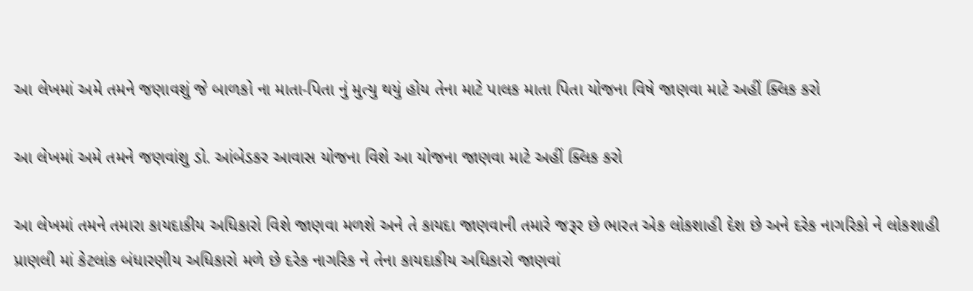આ લેખમાં અમે તમને જણાવશું જે બાળકો ના માતા-પિતા નું મુત્યુ થયું હોય તેના માટે પાલક માતા પિતા યોજના વિષે જાણવા માટે અહીં ક્લિક કરો

આ લેખમાં અમે તમને જણવાંશુ ડો. આંબેડકર આવાસ યોજના વિશે આ યોજના જાણવા માટે અહીં ક્લિક કરો

આ લેખમાં તમને તમારા કાયદાકીય અધિકારો વિશે જાણવા મળશે અને તે કાયદા જાણવાની તમારે જરૂર છે ભારત એક લોકશાહી દેશ છે અને દરેક નાગરિકો ને લોકશાહી પ્રાણલી માં કેટલાંક બંધારણીય અધિકારો મળે છે દરેક નાગરિક ને તેના કાયદાકીય અધિકારો જાણવાં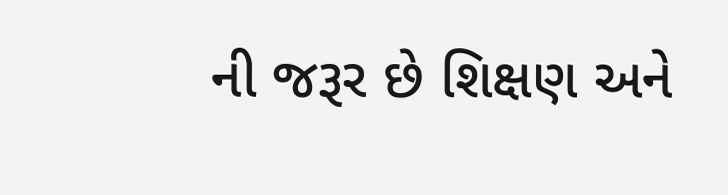ની જરૂર છે શિક્ષણ અને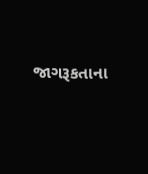જાગરૂકતાના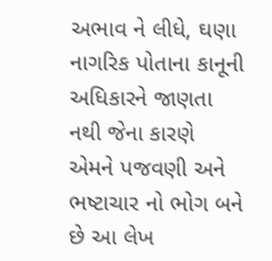અભાવ ને લીધે, ઘણા નાગરિક પોતાના કાનૂની અધિકારને જાણતા નથી જેના કારણે એમને પજવણી અને ભષ્ટાચાર નો ભોગ બને છે આ લેખ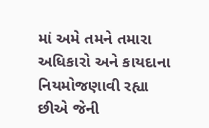માં અમે તમને તમારા અધિકારો અને કાયદાના નિયમોજણાવી રહ્યા છીએ જેની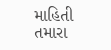માહિતી તમારા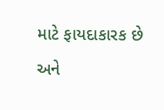માટે ફાયદાકારક છે અને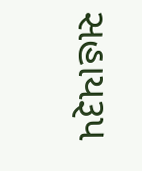સહાયરૂપ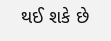થઈ શકે છે